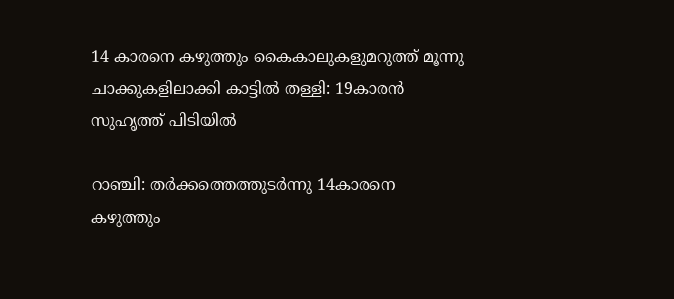14 കാരനെ കഴുത്തും കൈകാലുകളുമറുത്ത് മൂന്നു ചാക്കുകളിലാക്കി കാട്ടില്‍ തള്ളി: 19കാരന്‍ സുഹൃത്ത് പിടിയില്‍

റാഞ്ചി: തര്‍ക്കത്തെത്തുടര്‍ന്നു 14കാരനെ കഴുത്തും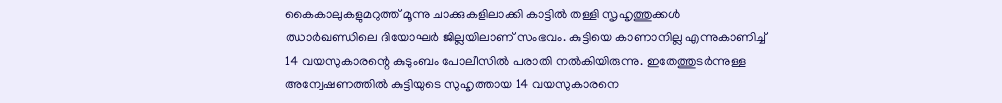കൈകാലുകളുമറുത്ത് മൂന്നു ചാക്കുകളിലാക്കി കാട്ടില്‍ തള്ളി സൃഹൃത്തുക്കള്‍ ഝാര്‍ഖണ്ഡിലെ ദിയോഘര്‍ ജില്ലയിലാണ് സംഭവം. കുട്ടിയെ കാണാനില്ല എന്നുകാണിച്ച് 14 വയസുകാരന്റെ കുടുംബം പോലീസില്‍ പരാതി നല്‍കിയിരുന്നു. ഇതേത്തുടര്‍ന്നുള്ള അന്വേഷണത്തില്‍ കുട്ടിയുടെ സുഹൃത്തായ 14 വയസുകാരനെ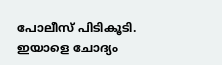പോലീസ് പിടികൂടി. ഇയാളെ ചോദ്യം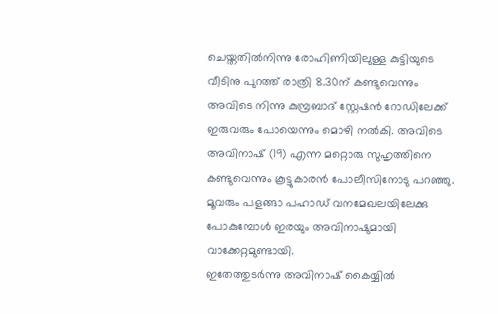ചെയ്തതില്‍നിന്നു രോഹിണിയിലുള്ള കുട്ടിയുടെ വീടിനു പുറത്ത് രാത്രി 8.30ന് കണ്ടുവെന്നും അവിടെ നിന്നു കുമ്പ്രബാദ് സ്റ്റേഷന്‍ റോഡിലേക്ക് ഇരുവരും പോയെന്നും മൊഴി നല്‍കി. അവിടെ അവിനാഷ് (19) എന്ന മറ്റൊരു സുഹൃത്തിനെ കണ്ടുവെന്നും കൂട്ടുകാരന്‍ പോലീസിനോടു പറഞ്ഞു. മൂവരും പളങ്ങാ പഹാഡ് വനമേഖലയിലേക്കു പോകുമ്പോള്‍ ഇരയും അവിനാഷുമായി വാക്കേറ്റമുണ്ടായി.
ഇതേത്തുടര്‍ന്നു അവിനാഷ് കൈയ്യില്‍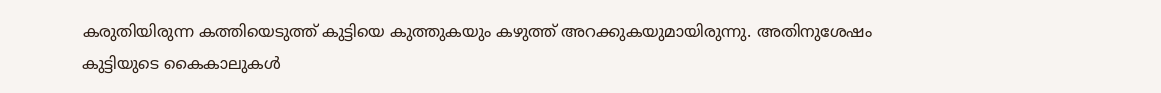കരുതിയിരുന്ന കത്തിയെടുത്ത് കുട്ടിയെ കുത്തുകയും കഴുത്ത് അറക്കുകയുമായിരുന്നു. അതിനുശേഷം കുട്ടിയുടെ കൈകാലുകള്‍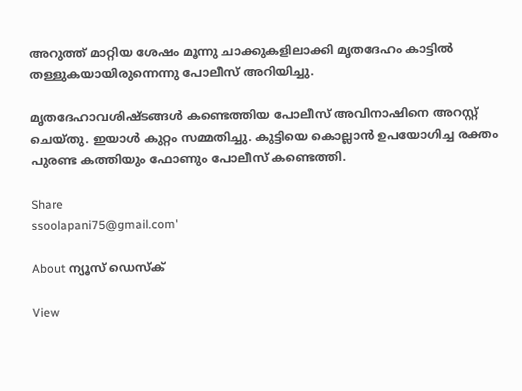അറുത്ത് മാറ്റിയ ശേഷം മൂന്നു ചാക്കുകളിലാക്കി മൃതദേഹം കാട്ടില്‍ തള്ളുകയായിരുന്നെന്നു പോലീസ് അറിയിച്ചു.

മൃതദേഹാവശിഷ്ടങ്ങള്‍ കണ്ടെത്തിയ പോലീസ് അവിനാഷിനെ അറസ്റ്റ് ചെയ്തു. ഇയാള്‍ കുറ്റം സമ്മതിച്ചു. കുട്ടിയെ കൊല്ലാന്‍ ഉപയോഗിച്ച രക്തം പുരണ്ട കത്തിയും ഫോണും പോലീസ് കണ്ടെത്തി.

Share
ssoolapani75@gmail.com'

About ന്യൂസ് ഡെസ്ക്

View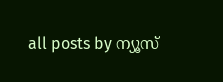all posts by ന്യൂസ്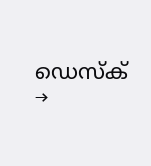ഡെസ്ക് →